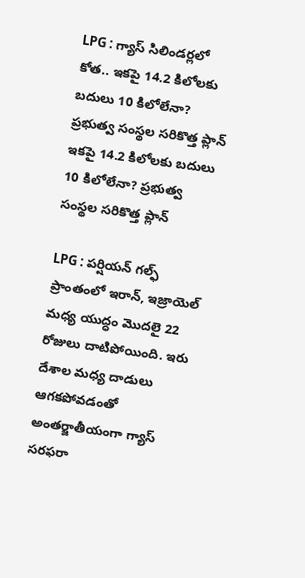LPG : గ్యాస్ సిలిండర్లలో కోత.. ఇకపై 14.2 కిలోలకు బదులు 10 కిలోలేనా? ప్రభుత్వ సంస్థల సరికొత్త ప్లాన్
ఇకపై 14.2 కిలోలకు బదులు 10 కిలోలేనా? ప్రభుత్వ సంస్థల సరికొత్త ప్లాన్

LPG : పర్షియన్ గల్ఫ్ ప్రాంతంలో ఇరాన్, ఇజ్రాయెల్ మధ్య యుద్ధం మొదలై 22 రోజులు దాటిపోయింది. ఇరు దేశాల మధ్య దాడులు ఆగకపోవడంతో అంతర్జాతీయంగా గ్యాస్ సరఫరా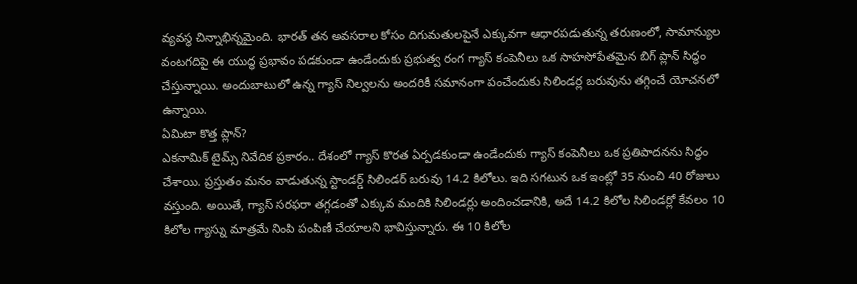వ్యవస్థ చిన్నాభిన్నమైంది. భారత్ తన అవసరాల కోసం దిగుమతులపైనే ఎక్కువగా ఆధారపడుతున్న తరుణంలో, సామాన్యుల వంటగదిపై ఈ యుద్ధ ప్రభావం పడకుండా ఉండేందుకు ప్రభుత్వ రంగ గ్యాస్ కంపెనీలు ఒక సాహసోపేతమైన బిగ్ ప్లాన్ సిద్ధం చేస్తున్నాయి. అందుబాటులో ఉన్న గ్యాస్ నిల్వలను అందరికీ సమానంగా పంచేందుకు సిలిండర్ల బరువును తగ్గించే యోచనలో ఉన్నాయి.
ఏమిటా కొత్త ప్లాన్?
ఎకనామిక్ టైమ్స్ నివేదిక ప్రకారం.. దేశంలో గ్యాస్ కొరత ఏర్పడకుండా ఉండేందుకు గ్యాస్ కంపెనీలు ఒక ప్రతిపాదనను సిద్ధం చేశాయి. ప్రస్తుతం మనం వాడుతున్న స్టాండర్డ్ సిలిండర్ బరువు 14.2 కిలోలు. ఇది సగటున ఒక ఇంట్లో 35 నుంచి 40 రోజులు వస్తుంది. అయితే, గ్యాస్ సరఫరా తగ్గడంతో ఎక్కువ మందికి సిలిండర్లు అందించడానికి, అదే 14.2 కిలోల సిలిండర్లో కేవలం 10 కిలోల గ్యాస్ను మాత్రమే నింపి పంపిణీ చేయాలని భావిస్తున్నారు. ఈ 10 కిలోల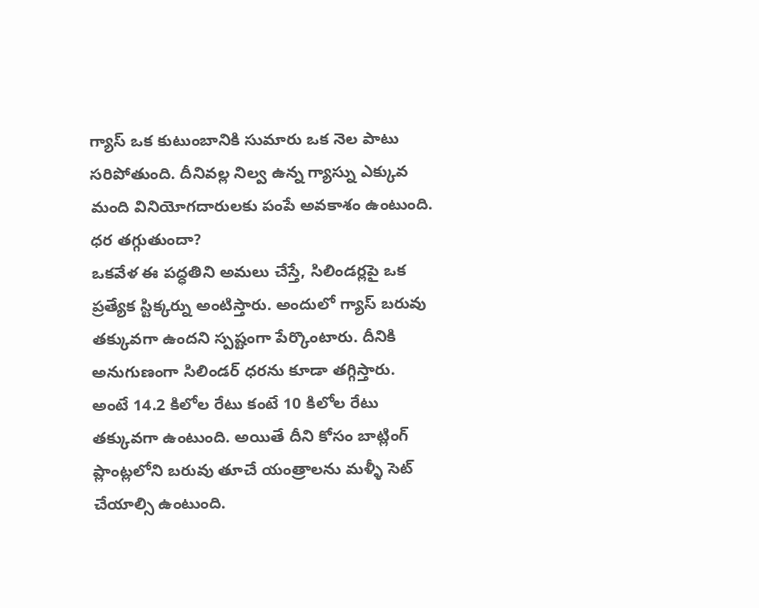గ్యాస్ ఒక కుటుంబానికి సుమారు ఒక నెల పాటు సరిపోతుంది. దీనివల్ల నిల్వ ఉన్న గ్యాస్ను ఎక్కువ మంది వినియోగదారులకు పంపే అవకాశం ఉంటుంది.
ధర తగ్గుతుందా?
ఒకవేళ ఈ పద్ధతిని అమలు చేస్తే, సిలిండర్లపై ఒక ప్రత్యేక స్టిక్కర్ను అంటిస్తారు. అందులో గ్యాస్ బరువు తక్కువగా ఉందని స్పష్టంగా పేర్కొంటారు. దీనికి అనుగుణంగా సిలిండర్ ధరను కూడా తగ్గిస్తారు. అంటే 14.2 కిలోల రేటు కంటే 10 కిలోల రేటు తక్కువగా ఉంటుంది. అయితే దీని కోసం బాట్లింగ్ ప్లాంట్లలోని బరువు తూచే యంత్రాలను మళ్ళీ సెట్ చేయాల్సి ఉంటుంది.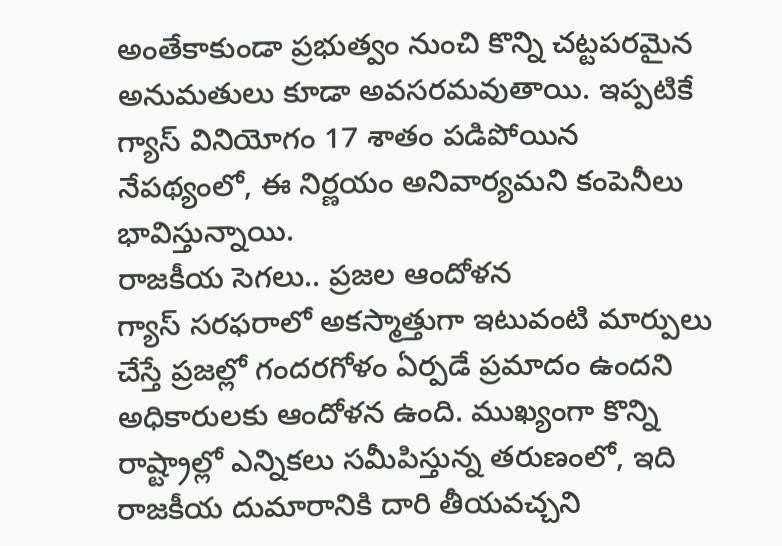అంతేకాకుండా ప్రభుత్వం నుంచి కొన్ని చట్టపరమైన అనుమతులు కూడా అవసరమవుతాయి. ఇప్పటికే గ్యాస్ వినియోగం 17 శాతం పడిపోయిన నేపథ్యంలో, ఈ నిర్ణయం అనివార్యమని కంపెనీలు భావిస్తున్నాయి.
రాజకీయ సెగలు.. ప్రజల ఆందోళన
గ్యాస్ సరఫరాలో అకస్మాత్తుగా ఇటువంటి మార్పులు చేస్తే ప్రజల్లో గందరగోళం ఏర్పడే ప్రమాదం ఉందని అధికారులకు ఆందోళన ఉంది. ముఖ్యంగా కొన్ని రాష్ట్రాల్లో ఎన్నికలు సమీపిస్తున్న తరుణంలో, ఇది రాజకీయ దుమారానికి దారి తీయవచ్చని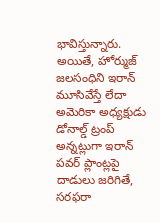భావిస్తున్నారు. అయితే, హోర్ముజ్ జలసంధిని ఇరాన్ మూసివేస్తే లేదా అమెరికా అధ్యక్షుడు డోనాల్డ్ ట్రంప్ అన్నట్లుగా ఇరాన్ పవర్ ప్లాంట్లపై దాడులు జరిగితే, సరఫరా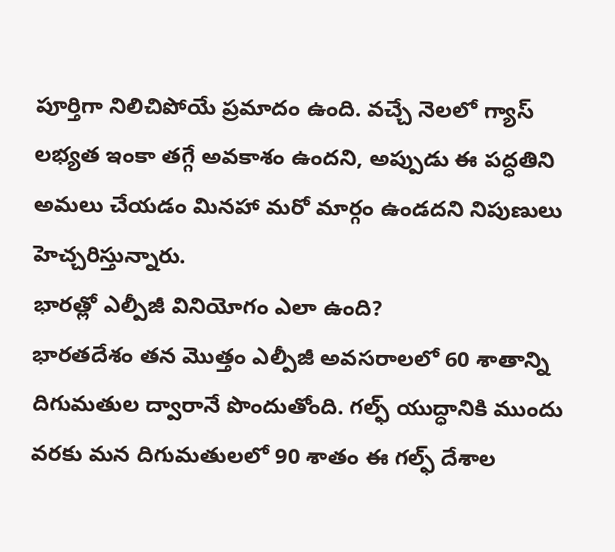పూర్తిగా నిలిచిపోయే ప్రమాదం ఉంది. వచ్చే నెలలో గ్యాస్ లభ్యత ఇంకా తగ్గే అవకాశం ఉందని, అప్పుడు ఈ పద్ధతిని అమలు చేయడం మినహా మరో మార్గం ఉండదని నిపుణులు హెచ్చరిస్తున్నారు.
భారత్లో ఎల్పీజీ వినియోగం ఎలా ఉంది?
భారతదేశం తన మొత్తం ఎల్పీజీ అవసరాలలో 60 శాతాన్ని దిగుమతుల ద్వారానే పొందుతోంది. గల్ఫ్ యుద్ధానికి ముందు వరకు మన దిగుమతులలో 90 శాతం ఈ గల్ఫ్ దేశాల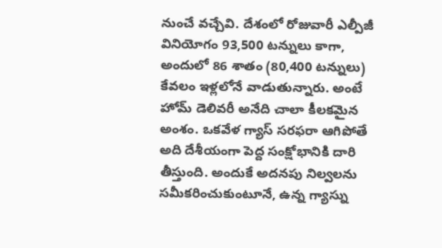నుంచే వచ్చేవి. దేశంలో రోజువారీ ఎల్పీజీ వినియోగం 93,500 టన్నులు కాగా, అందులో 86 శాతం (80,400 టన్నులు) కేవలం ఇళ్లలోనే వాడుతున్నారు. అంటే హోమ్ డెలివరీ అనేది చాలా కీలకమైన అంశం. ఒకవేళ గ్యాస్ సరఫరా ఆగిపోతే అది దేశీయంగా పెద్ద సంక్షోభానికి దారి తీస్తుంది. అందుకే అదనపు నిల్వలను సమీకరించుకుంటూనే, ఉన్న గ్యాస్ను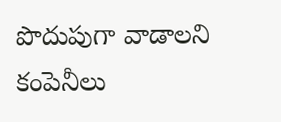పొదుపుగా వాడాలని కంపెనీలు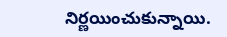నిర్ణయించుకున్నాయి.